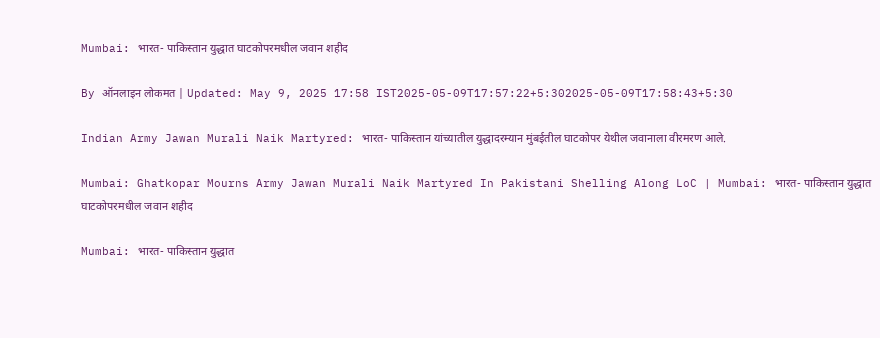Mumbai: भारत- पाकिस्तान युद्धात घाटकोपरमधील जवान शहीद

By ऑनलाइन लोकमत | Updated: May 9, 2025 17:58 IST2025-05-09T17:57:22+5:302025-05-09T17:58:43+5:30

Indian Army Jawan Murali Naik Martyred: भारत- पाकिस्तान यांच्यातील युद्धादरम्यान मुंबईतील घाटकोपर येथील जवानाला वीरमरण आले.

Mumbai: Ghatkopar Mourns Army Jawan Murali Naik Martyred In Pakistani Shelling Along LoC | Mumbai: भारत- पाकिस्तान युद्धात घाटकोपरमधील जवान शहीद

Mumbai: भारत- पाकिस्तान युद्धात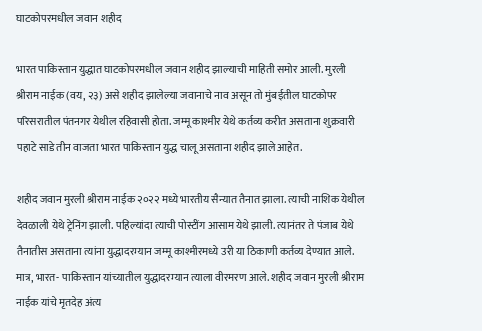घाटकोपरमधील जवान शहीद

भारत पाकिस्तान युद्धात घाटकोपरमधील जवान शहीद झाल्याची माहिती समोर आली. मुरली श्रीराम नाईक (वय, २३) असे शहीद झालेल्या जवानाचे नाव असून तो मुंबईतील घाटकोपर परिसरातील पंतनगर येथील रहिवासी होता. जम्मू काश्मीर येथे कर्तव्य करीत असताना शुक्रवारी पहाटे साडे तीन वाजता भारत पाकिस्तान युद्ध चालू असताना शहीद झाले आहेत.

शहीद जवान मुरली श्रीराम नाईक २०२२ मध्ये भारतीय सैन्यात तैनात झाला. त्याची नाशिक येथील देवळाली येथे ट्रेनिंग झाली. पहिल्यांदा त्याची पोस्टींग आसाम येथे झाली. त्यानंतर ते पंजाब येथे तैनातीस असताना त्यांना युद्धादरम्यान जम्मू काश्मीरमध्ये उरी या ठिकाणी कर्तव्य देण्यात आले. मात्र, भारत- पाकिस्तान यांच्यातील युद्धादरम्यान त्याला वीरमरण आले. शहीद जवान मुरली श्रीराम नाईक यांचे मृतदेह अंत्य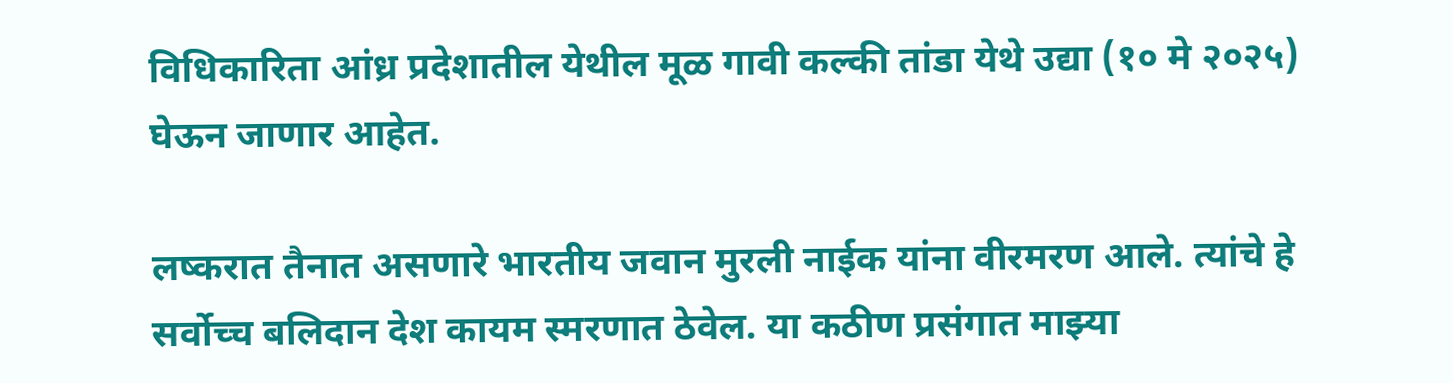विधिकारिता आंध्र प्रदेशातील येथील मूळ गावी कल्की तांडा येथे उद्या (१० मे २०२५) घेऊन जाणार आहेत.

लष्करात तैनात असणारे भारतीय जवान मुरली नाईक यांना वीरमरण आले. त्यांचे हे सर्वोच्च बलिदान देश कायम स्मरणात ठेवेल. या कठीण प्रसंगात माझ्या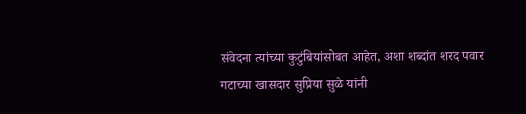संवेदना त्यांच्या कुटुंबियांसोबत आहेत, अशा शब्दांत शरद पवार गटाच्या खासदार सुप्रिया सुळे यांनी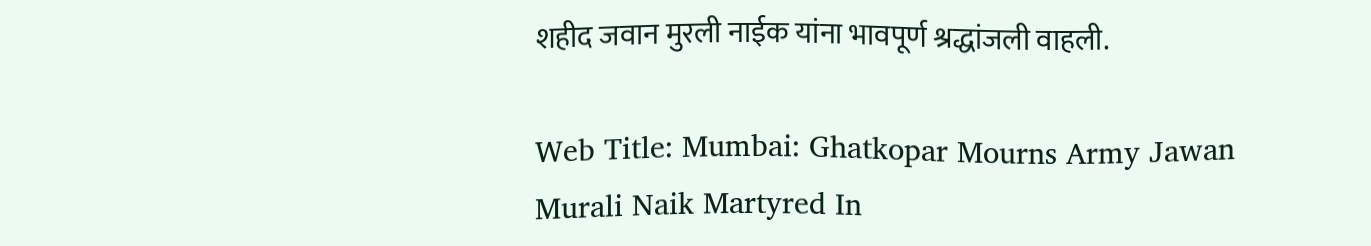शहीद जवान मुरली नाईक यांना भावपूर्ण श्रद्धांजली वाहली.

Web Title: Mumbai: Ghatkopar Mourns Army Jawan Murali Naik Martyred In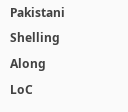Pakistani Shelling Along LoC